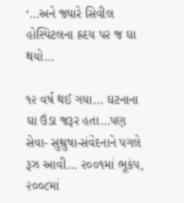‘…અને જ્યારે સિવીલ હોસ્પિટલના હ્રદય પર જ ઘા થયો…

૧૨ વર્ષ થઈ ગયા… ઘટનાના ઘા ઉંડા જરૂર હતા…પણ સેવા- સુશ્રુષા-સંવેદનાને પગલે રૂઝ આવી… ૨૦૦૧માં ભૂકંપ, ૨૦૦૮માં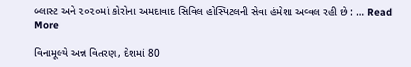બ્લાસ્ટ અને ૨૦૨૦માં કોરોના અમદાવાદ સિવિલ હોસ્પિટલની સેવા હંમેશા અવ્વલ રહી છે : … Read More

વિનામૂલ્યે અન્ન વિતરણ, દેશમાં 80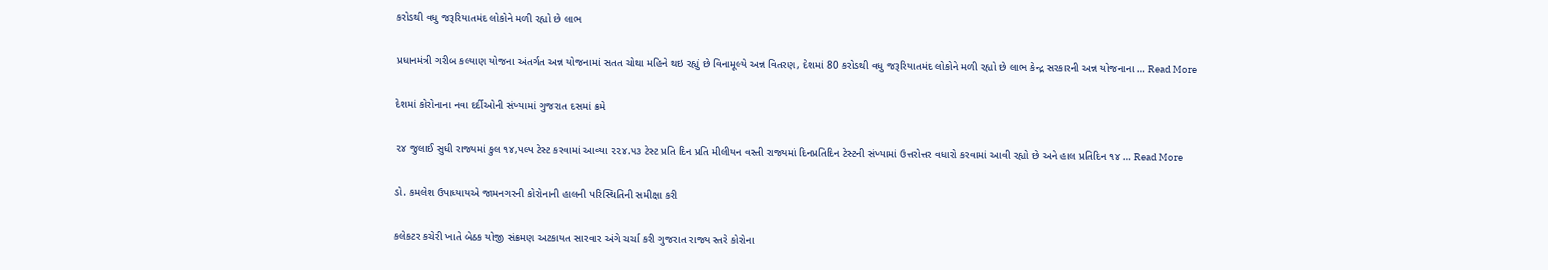કરોડથી વધુ જરૂરિયાતમંદ લોકોને મળી રહ્યો છે લાભ

પ્રધાનમંત્રી ગરીબ કલ્યાણ યોજના અંતર્ગત અન્ન યોજનામાં સતત ચોથા મહિને થઇ રહ્યું છે વિનામૂલ્યે અન્ન વિતરણ, દેશમાં 80 કરોડથી વધુ જરૂરિયાતમંદ લોકોને મળી રહ્યો છે લાભ કેન્દ્ર સરકારની અન્ન યોજનાના … Read More

દેશમાં કોરોનાના નવા દર્દીઓની સંખ્યામાં ગુજરાત દસમાં ક્રમે

૨૪ જુલાઈ સુધી રાજ્યમાં કુલ ૧૪,પલ્પ ટેસ્ટ કરવામાં આવ્યા ૨૨૪.૫૩ ટેસ્ટ પ્રતિ દિન પ્રતિ મીલીયન વસ્તી રાજ્યમાં દિનપ્રતિદિન ટેસ્ટની સંખ્યામાં ઉત્તરોત્તર વધારો કરવામાં આવી રહ્યો છે અને હાલ પ્રતિદિન ૧૪ … Read More

ડો. કમલેશ ઉપાધ્યાયએ જામનગરની કોરોનાની હાલની પરિસ્થિતિની સમીક્ષા કરી

કલેકટર કચેરી ખાતે બેઠક યોજી સંક્રમણ અટકાયત સારવાર અંગે ચર્ચા કરી ગુજરાત રાજ્ય સ્તરે કોરોના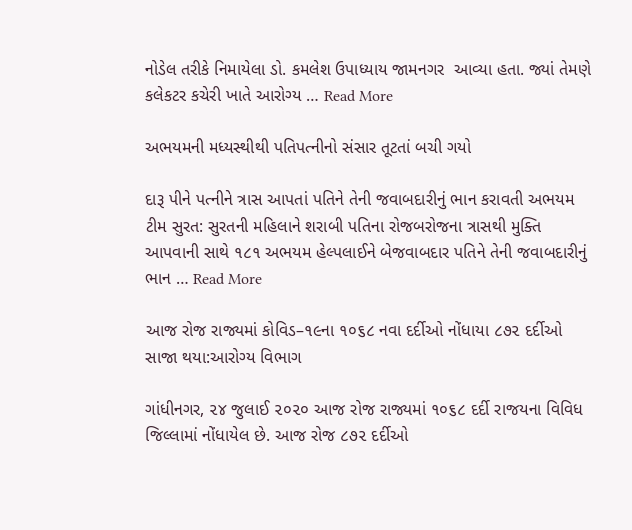નોડેલ તરીકે નિમાયેલા ડો. કમલેશ ઉપાધ્યાય જામનગર  આવ્યા હતા. જ્યાં તેમણે કલેકટર કચેરી ખાતે આરોગ્ય … Read More

અભયમની મધ્યસ્થીથી પતિપત્નીનો સંસાર તૂટતાં બચી ગયો

દારૂ પીને પત્નીને ત્રાસ આપતાં પતિને તેની જવાબદારીનું ભાન કરાવતી અભયમ ટીમ સુરત: સુરતની મહિલાને શરાબી પતિના રોજબરોજના ત્રાસથી મુક્તિ આપવાની સાથે ૧૮૧ અભયમ હેલ્પલાઈને બેજવાબદાર પતિને તેની જવાબદારીનું ભાન … Read More

આજ રોજ રાજ્યમાં કોવિડ–૧૯ના ૧૦૬૮ નવા દર્દીઓ નોંધાયા ૮૭૨ દર્દીઓ સાજા થયા:આરોગ્ય વિભાગ

ગાંધીનગર, ૨૪ જુલાઈ ૨૦૨૦ આજ રોજ રાજ્યમાં ૧૦૬૮ દર્દી રાજયના વિવિધ જિલ્લામાં નોંધાયેલ છે. આજ રોજ ૮૭૨ દર્દીઓ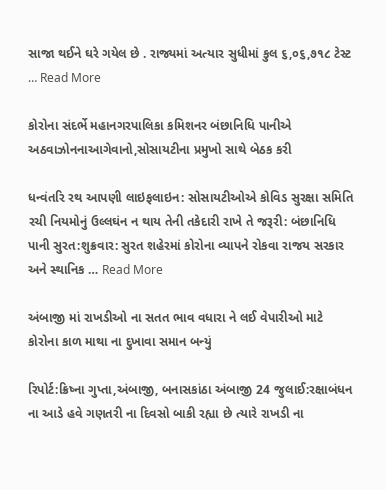સાજા થઈને ઘરે ગયેલ છે . રાજ્યમાં અત્યાર સુધીમાં કુલ ૬,૦૬,૭૧૮ ટેસ્ટ … Read More

કોરોના સંદર્ભે મહાનગરપાલિકા કમિશનર બંછાનિધિ પાનીએ અઠવાઝોનનાઆગેવાનો,સોસાયટીના પ્રમુખો સાથે બેઠક કરી

ધન્વંતરિ રથ આપણી લાઇફલાઇન: સોસાયટીઓએ કોવિડ સુરક્ષા સમિતિ રચી નિયમોનું ઉલ્લઘંન ન થાય તેની તકેદારી રાખે તે જરૂરી: બંછાનિધિ પાની સુરત:શુક્રવાર: સુરત શહેરમાં કોરોના વ્યાપને રોકવા રાજય સરકાર અને સ્થાનિક … Read More

અંબાજી માં રાખડીઓ ના સતત ભાવ વધારા ને લઈ વેપારીઓ માટે કોરોના કાળ માથા ના દુખાવા સમાન બન્યું

રિપોર્ટ:ક્રિષ્ના ગુપ્તા,અંબાજી, બનાસકાંઠા અંબાજી 24 જુલાઈ:રક્ષાબંધન ના આડે હવે ગણતરી ના દિવસો બાકી રહ્યા છે ત્યારે રાખડી ના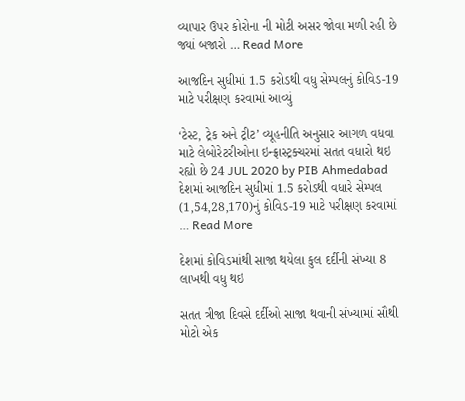વ્યાપાર ઉપર કોરોના ની મોટી અસર જોવા મળી રહી છે જ્યાં બજારો … Read More

આજદિન સુધીમાં 1.5 કરોડથી વધુ સેમ્પલનું કોવિડ-19 માટે પરીક્ષણ કરવામાં આવ્યું

‘ટેસ્ટ, ટ્રેક અને ટ્રીટ’ વ્યૂહનીતિ અનુસાર આગળ વધવા માટે લેબોરેટરીઓના ઇન્ફ્રાસ્ટ્રક્ચરમાં સતત વધારો થઇ રહ્યો છે 24 JUL 2020 by PIB Ahmedabad દેશમાં આજદિન સુધીમાં 1.5 કરોડથી વધારે સેમ્પલ (1,54,28,170)નું કોવિડ-19 માટે પરીક્ષણ કરવામાં … Read More

દેશમાં કોવિડમાંથી સાજા થયેલા કુલ દર્દીની સંખ્યા 8 લાખથી વધુ થઇ

સતત ત્રીજા દિવસે દર્દીઓ સાજા થવાની સંખ્યામાં સૌથી મોટો એક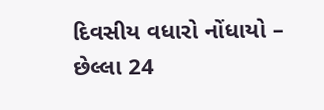દિવસીય વધારો નોંધાયો – છેલ્લા 24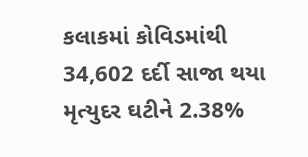કલાકમાં કોવિડમાંથી 34,602 દર્દી સાજા થયા મૃત્યુદર ઘટીને 2.38%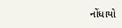નોંધાયો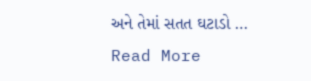અને તેમાં સતત ઘટાડો … Read More